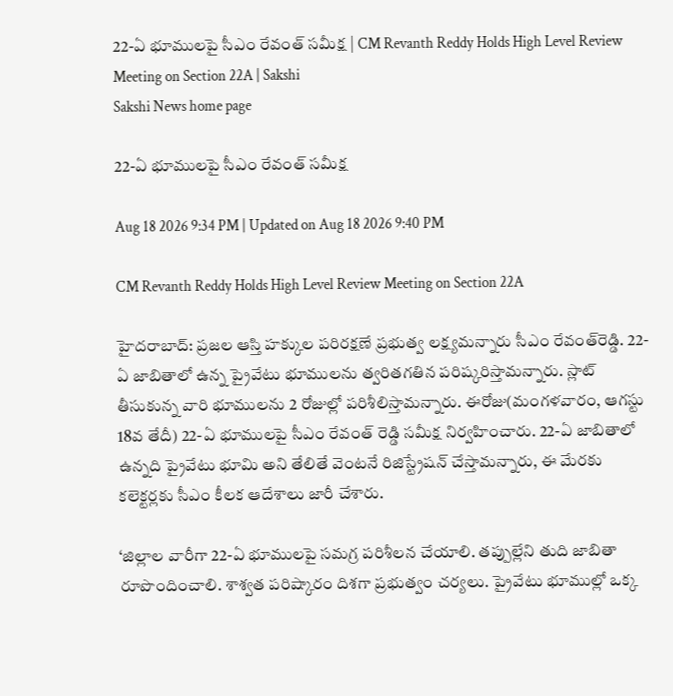22-ఏ భూములపై సీఎం రేవంత్ సమీక్ష | CM Revanth Reddy Holds High Level Review Meeting on Section 22A | Sakshi
Sakshi News home page

22-ఏ భూములపై సీఎం రేవంత్ సమీక్ష

Aug 18 2026 9:34 PM | Updated on Aug 18 2026 9:40 PM

CM Revanth Reddy Holds High Level Review Meeting on Section 22A

హైదరాబాద్‌: ప్రజల ఆస్తి హక్కుల పరిరక్షణే ప్రభుత్వ లక్ష్యమన్నారు సీఎం రేవంత్‌రెడ్డి. 22-ఏ జాబితాలో ఉన్న ప్రైవేటు భూములను త్వరితగతిన పరిష్కరిస్తామన్నారు. స్లాట్ తీసుకున్న వారి భూములను 2 రోజుల్లో పరిశీలిస్తామన్నారు. ఈరోజు(మంగళవారం, ఆగస్టు 18వ తేదీ) 22-ఏ భూములపై సీఎం రేవంత్ రెడ్డి సమీక్ష నిర్వహించారు. 22-ఏ జాబితాలో ఉన్నది ప్రైవేటు భూమి అని తేలితే వెంటనే రిజిస్ట్రేషన్ చేస్తామన్నారు, ఈ మేరకు  కలెక్టర్లకు సీఎం కీలక ఆదేశాలు జారీ చేశారు.

‘జిల్లాల వారీగా 22-ఏ భూములపై సమగ్ర పరిశీలన చేయాలి. తప్పుల్లేని తుది జాబితా రూపొందించాలి. శాశ్వత పరిష్కారం దిశగా ప్రభుత్వం చర్యలు. ప్రైవేటు భూముల్లో ఒక్క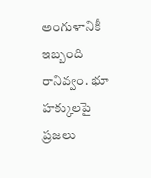అంగుళానికీ ఇబ్బంది రానివ్వం. భూ హక్కులపై ప్రజలు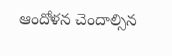ఆందోళన చెందాల్సిన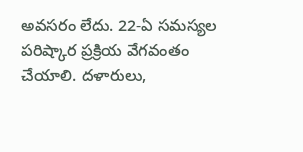అవసరం లేదు. 22-ఏ సమస్యల పరిష్కార ప్రక్రియ వేగవంతం చేయాలి. దళారులు,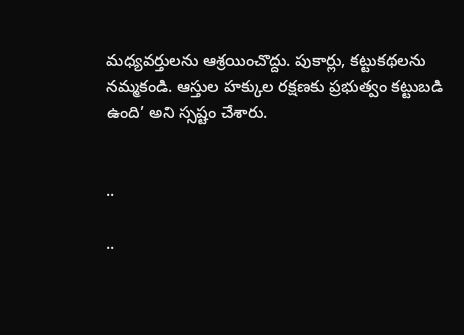మధ్యవర్తులను ఆశ్రయించొద్దు. పుకార్లు, కట్టుకథలను నమ్మకండి. ఆస్తుల హక్కుల రక్షణకు ప్రభుత్వం కట్టుబడి ఉంది’ అని స్సష్టం చేశారు.


..

..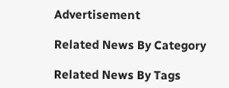Advertisement

Related News By Category

Related News By Tags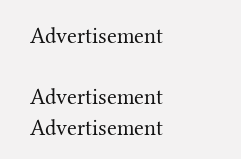Advertisement

Advertisement
Advertisement